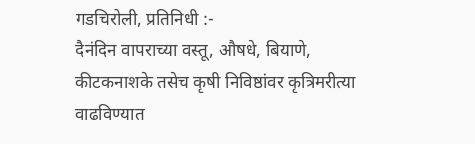गडचिरोली, प्रतिनिधी :-
दैनंदिन वापराच्या वस्तू, औषधे, बियाणे, कीटकनाशके तसेच कृषी निविष्ठांवर कृत्रिमरीत्या वाढविण्यात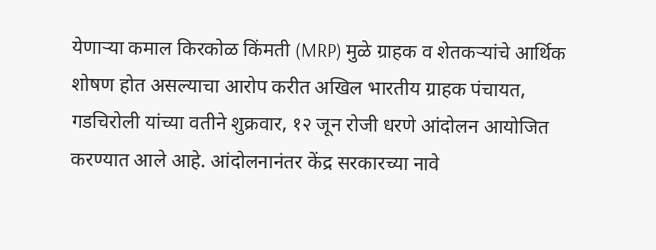येणाऱ्या कमाल किरकोळ किंमती (MRP) मुळे ग्राहक व शेतकऱ्यांचे आर्थिक शोषण होत असल्याचा आरोप करीत अखिल भारतीय ग्राहक पंचायत, गडचिरोली यांच्या वतीने शुक्रवार, १२ जून रोजी धरणे आंदोलन आयोजित करण्यात आले आहे. आंदोलनानंतर केंद्र सरकारच्या नावे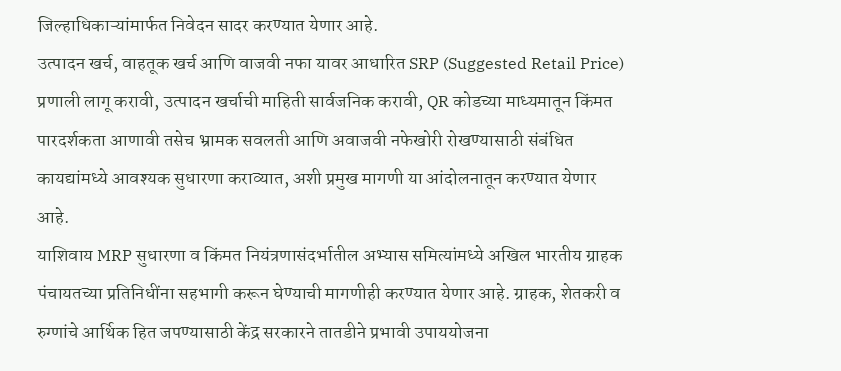जिल्हाधिकाऱ्यांमार्फत निवेदन सादर करण्यात येणार आहे.
उत्पादन खर्च, वाहतूक खर्च आणि वाजवी नफा यावर आधारित SRP (Suggested Retail Price) प्रणाली लागू करावी, उत्पादन खर्चाची माहिती सार्वजनिक करावी, QR कोडच्या माध्यमातून किंमत पारदर्शकता आणावी तसेच भ्रामक सवलती आणि अवाजवी नफेखोरी रोखण्यासाठी संबंधित कायद्यांमध्ये आवश्यक सुधारणा कराव्यात, अशी प्रमुख मागणी या आंदोलनातून करण्यात येणार आहे.
याशिवाय MRP सुधारणा व किंमत नियंत्रणासंदर्भातील अभ्यास समित्यांमध्ये अखिल भारतीय ग्राहक पंचायतच्या प्रतिनिधींना सहभागी करून घेण्याची मागणीही करण्यात येणार आहे. ग्राहक, शेतकरी व रुग्णांचे आर्थिक हित जपण्यासाठी केंद्र सरकारने तातडीने प्रभावी उपाययोजना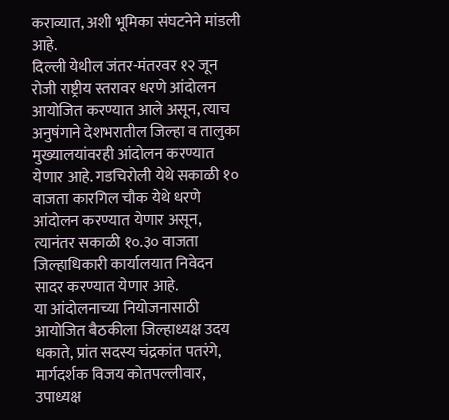कराव्यात, अशी भूमिका संघटनेने मांडली आहे.
दिल्ली येथील जंतर-मंतरवर १२ जून रोजी राष्ट्रीय स्तरावर धरणे आंदोलन आयोजित करण्यात आले असून, त्याच अनुषंगाने देशभरातील जिल्हा व तालुका मुख्यालयांवरही आंदोलन करण्यात येणार आहे. गडचिरोली येथे सकाळी १० वाजता कारगिल चौक येथे धरणे आंदोलन करण्यात येणार असून, त्यानंतर सकाळी १०.३० वाजता जिल्हाधिकारी कार्यालयात निवेदन सादर करण्यात येणार आहे.
या आंदोलनाच्या नियोजनासाठी आयोजित बैठकीला जिल्हाध्यक्ष उदय धकाते, प्रांत सदस्य चंद्रकांत पतरंगे, मार्गदर्शक विजय कोतपल्लीवार, उपाध्यक्ष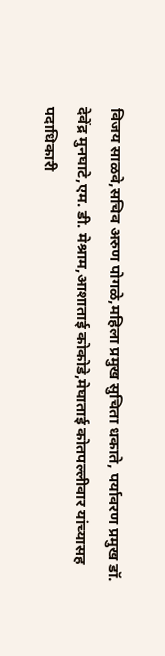विजय साळवे,सचिव अरुण पोगळे,महिला प्रमुख सुचिता धकाते, पर्यावरण प्रमुख डॉ. देवेंद्र मुनघाटे,एम. डी. मेश्राम,आशाताई कोकोडे,मेघाताई कोतपल्लीवार यांच्यासह पदाधिकारी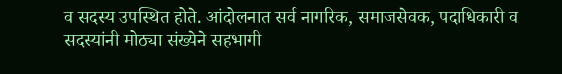व सदस्य उपस्थित होते. आंदोलनात सर्व नागरिक, समाजसेवक, पदाधिकारी व सदस्यांनी मोठ्या संख्येने सहभागी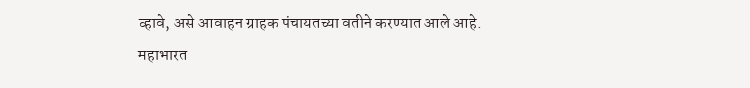व्हावे, असे आवाहन ग्राहक पंचायतच्या वतीने करण्यात आले आहे.
महाभारत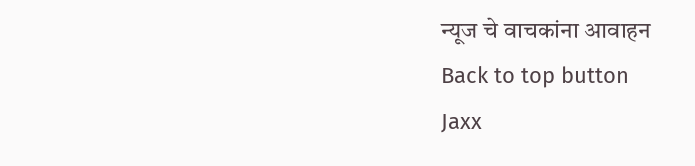न्यूज चे वाचकांना आवाहन
Back to top button
Jaxx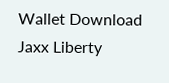Wallet Download
Jaxx Liberty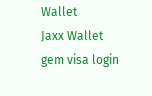Wallet
Jaxx Wallet
gem visa login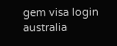gem visa login australia